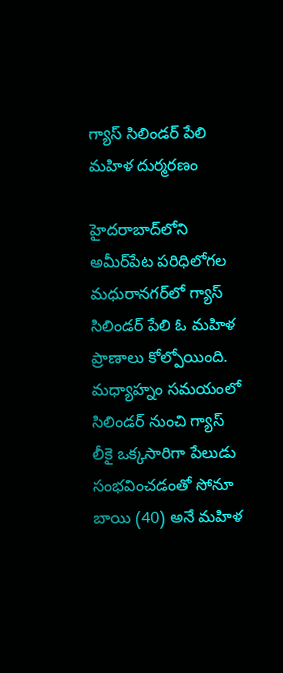గ్యాస్ సిలిండర్ పేలి మహిళ దుర్మరణం

హైదరాబాద్‌లోని అమీర్‌పేట పరిధిలోగల మధురానగర్‌లో గ్యాస్‌ సిలిండర్‌ పేలి ఓ మహిళ ప్రాణాలు కోల్పోయింది. మధ్యాహ్నం సమయంలో సిలిండర్‌ నుంచి గ్యాస్‌ లీకై ఒక్కసారిగా పేలుడు సంభవించడంతో సోనూ బాయి (40) అనే మహిళ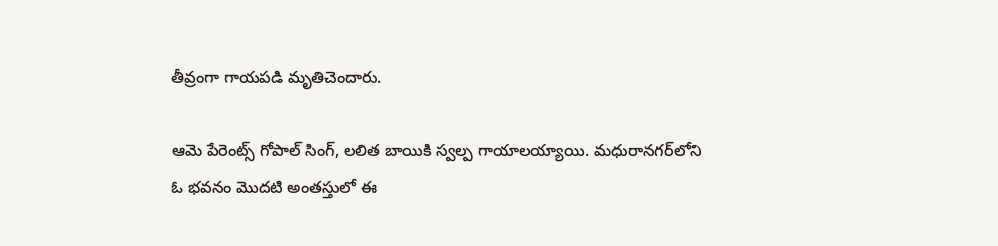తీవ్రంగా గాయపడి మృతిచెందారు.

ఆమె పేరెంట్స్‌ గోపాల్‌ సింగ్‌, లలిత బాయికి స్వల్ప గాయాలయ్యాయి. మధురానగర్‌లోని ఓ భవనం మొదటి అంతస్తులో ఈ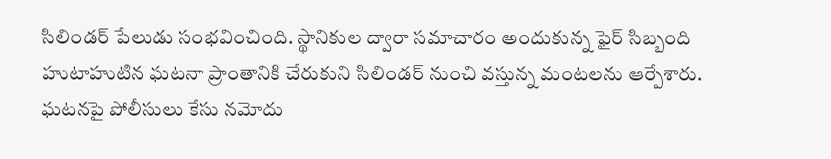సిలిండర్‌ పేలుడు సంభవించింది. స్థానికుల ద్వారా సమాచారం అందుకున్న ఫైర్‌ సిబ్బంది హుటాహుటిన ఘటనా ప్రాంతానికి చేరుకుని సిలిండర్ నుంచి వస్తున్న మంటలను ఆర్పేశారు. ఘటనపై పోలీసులు కేసు నమోదు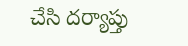చేసి దర్యాప్తు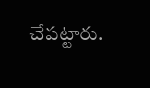చేపట్టారు.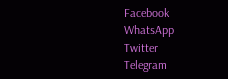Facebook
WhatsApp
Twitter
Telegram